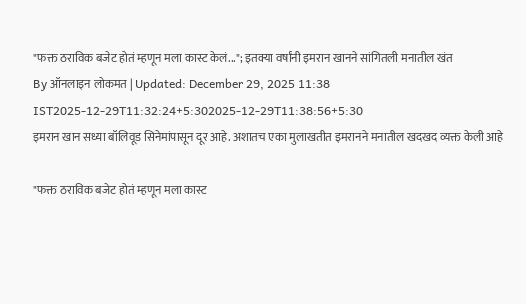"फक्त ठराविक बजेट होतं म्हणून मला कास्ट केलं..."; इतक्या वर्षांनी इमरान खानने सांगितली मनातील खंत
By ऑनलाइन लोकमत | Updated: December 29, 2025 11:38 IST2025-12-29T11:32:24+5:302025-12-29T11:38:56+5:30
इमरान खान सध्या बॉलिवूड सिनेमांपासून दूर आहे. अशातच एका मुलाखतीत इमरानने मनातील खदखद व्यक्त केली आहे

"फक्त ठराविक बजेट होतं म्हणून मला कास्ट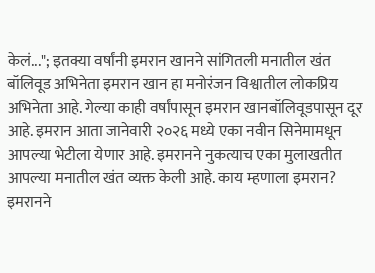केलं..."; इतक्या वर्षांनी इमरान खानने सांगितली मनातील खंत
बॉलिवूड अभिनेता इमरान खान हा मनोरंजन विश्वातील लोकप्रिय अभिनेता आहे. गेल्या काही वर्षांपासून इमरान खानबॉलिवूडपासून दूर आहे. इमरान आता जानेवारी २०२६ मध्ये एका नवीन सिनेमामधून आपल्या भेटीला येणार आहे. इमरानने नुकत्याच एका मुलाखतीत आपल्या मनातील खंत व्यक्त केली आहे. काय म्हणाला इमरान?
इमरानने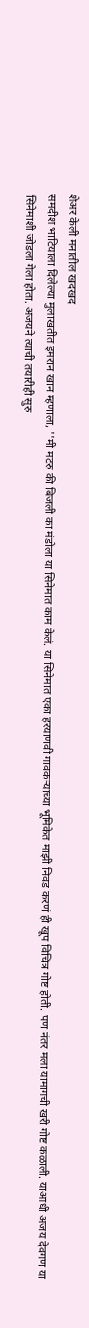शेअर केली मनातील खदखद
समदीश भाटियाला दिलेल्या मुलाखतीत इमरान खान म्हणाला, ''मी मटरु की बिजली का मंडोला या सिनेमात काम केलं. या सिनेमात एका हरयाणवी गावकऱ्याच्या भूमिकेत माझी निवड करणं ही खूप विचित्र गोष्ट होती. पण नंतर मला यामागची खरी गोष्ट कळाली. याआधी अजय देवगण या सिनेमाशी जोडला गेला होता. अजयने त्याची तयारीही सुरु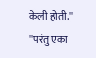केली होती.''
''परंतु एका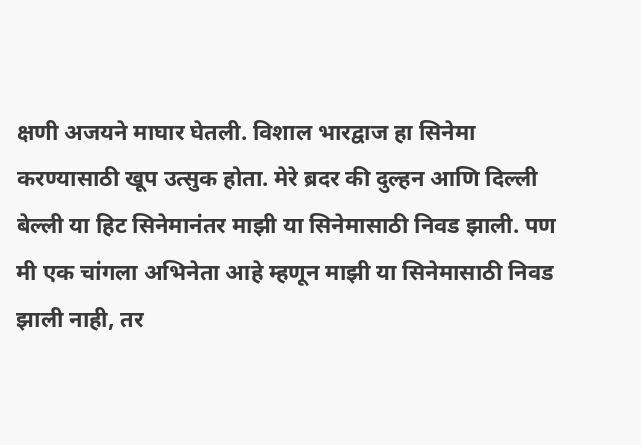क्षणी अजयने माघार घेतली. विशाल भारद्वाज हा सिनेमा करण्यासाठी खूप उत्सुक होता. मेरे ब्रदर की दुल्हन आणि दिल्ली बेल्ली या हिट सिनेमानंतर माझी या सिनेमासाठी निवड झाली. पण मी एक चांगला अभिनेता आहे म्हणून माझी या सिनेमासाठी निवड झाली नाही, तर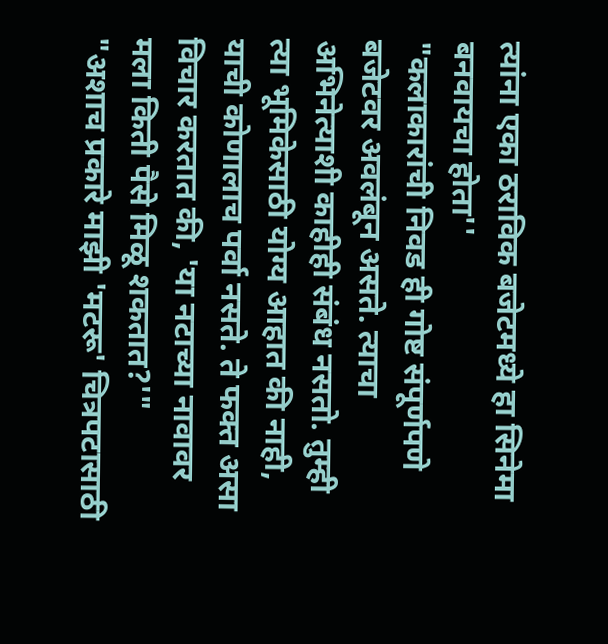त्यांना एका ठराविक बजेटमध्ये हा सिनेमा बनवायचा होता''
"कलाकारांची निवड ही गोष्ट संपूर्णपणे बजेटवर अवलंबून असते. त्याचा अभिनेत्याशी काहीही संबंध नसतो. तुम्ही त्या भूमिकेसाठी योग्य आहात की नाही, याची कोणालाच पर्वा नसते. ते फक्त असा विचार करतात की, 'या नटाच्या नावावर मला किती पैसे मिळू शकतात?'"
"अशाच प्रकारे माझी 'मटरू' चित्रपटासाठी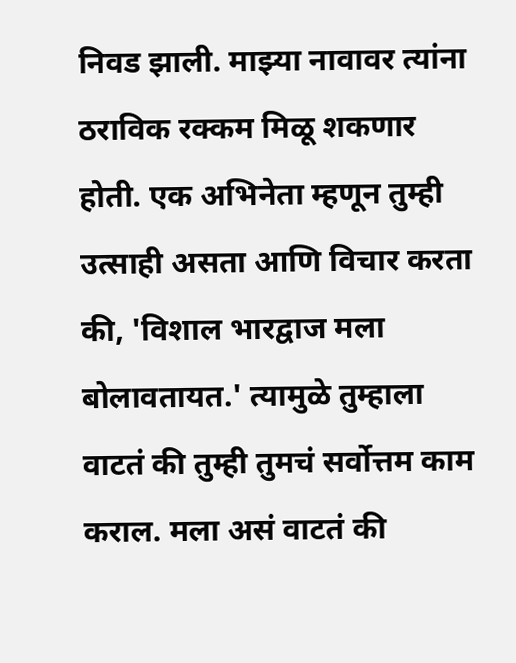निवड झाली. माझ्या नावावर त्यांना ठराविक रक्कम मिळू शकणार होती. एक अभिनेता म्हणून तुम्ही उत्साही असता आणि विचार करता की, 'विशाल भारद्वाज मला बोलावतायत.' त्यामुळे तुम्हाला वाटतं की तुम्ही तुमचं सर्वोत्तम काम कराल. मला असं वाटतं की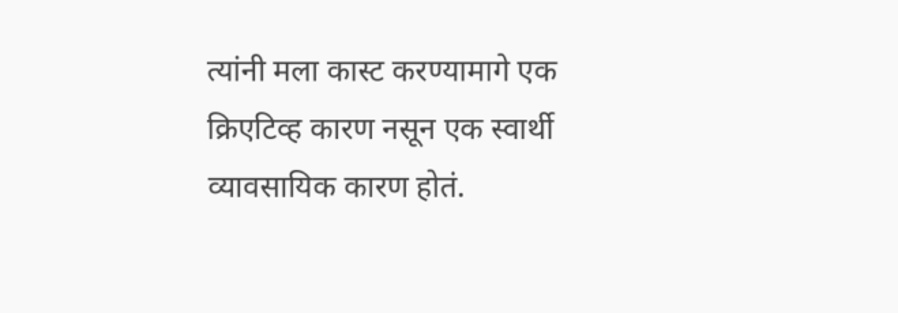त्यांनी मला कास्ट करण्यामागे एक क्रिएटिव्ह कारण नसून एक स्वार्थी व्यावसायिक कारण होतं.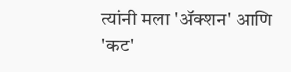त्यांनी मला 'ॲक्शन' आणि 'कट'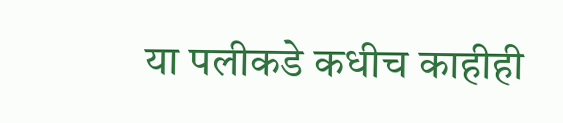या पलीकडे कधीच काहीही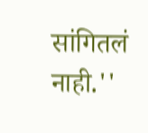सांगितलं नाही.''